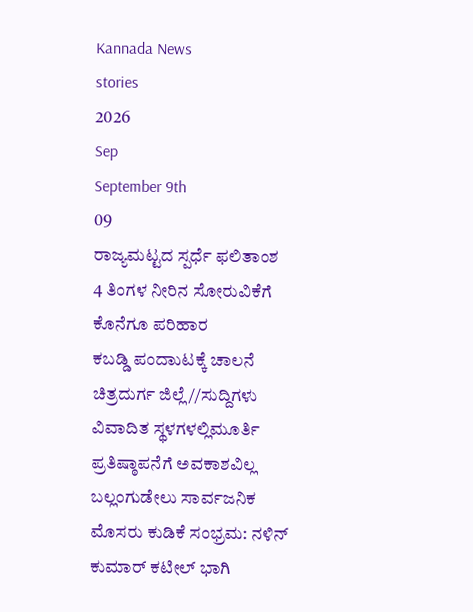Kannada News
stories
2026
Sep
September 9th
09
ರಾಜ್ಯಮಟ್ಟದ ಸ್ಪರ್ಧೆ ಫಲಿತಾಂಶ
4 ತಿಂಗಳ ನೀರಿನ ಸೋರುವಿಕೆಗೆ ಕೊನೆಗೂ ಪರಿಹಾರ
ಕಬಡ್ಡಿ ಪಂದಾುಟಕ್ಕೆ ಚಾಲನೆ
ಚಿತ್ರದುರ್ಗ ಜಿಲ್ಲೆ//ಸುದ್ದಿಗಳು
ವಿವಾದಿತ ಸ್ಥಳಗಳಲ್ಲಿಮೂರ್ತಿ ಪ್ರತಿಷ್ಠಾಪನೆಗೆ ಅವಕಾಶವಿಲ್ಲ
ಬಲ್ಲಂಗುಡೇಲು ಸಾರ್ವಜನಿಕ ಮೊಸರು ಕುಡಿಕೆ ಸಂಭ್ರಮ: ನಳಿನ್ ಕುಮಾರ್ ಕಟೀಲ್ ಭಾಗಿ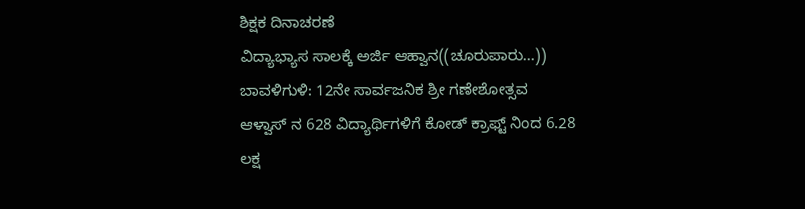ಶಿಕ್ಷಕ ದಿನಾಚರಣೆ
ವಿದ್ಯಾಭ್ಯಾಸ ಸಾಲಕ್ಕೆ ಅರ್ಜಿ ಆಹ್ವಾನ((ಚೂರುಪಾರು...))
ಬಾವಳಿಗುಳಿ: 12ನೇ ಸಾರ್ವಜನಿಕ ಶ್ರೀ ಗಣೇಶೋತ್ಸವ
ಆಳ್ವಾಸ್ ನ 628 ವಿದ್ಯಾರ್ಥಿಗಳಿಗೆ ಕೋಡ್ ಕ್ರಾಫ್ಟ್ ನಿಂದ 6.28 ಲಕ್ಷ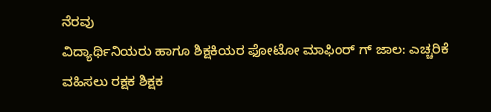ನೆರವು
ವಿದ್ಯಾರ್ಥಿನಿಯರು ಹಾಗೂ ಶಿಕ್ಷಕಿಯರ ಫೋಟೋ ಮಾಫಿಂರ್ ಗ್ ಜಾಲ: ಎಚ್ಚರಿಕೆ ವಹಿಸಲು ರಕ್ಷಕ ಶಿಕ್ಷಕ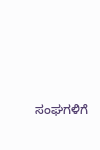ಸಂಘಗಳಿಗೆ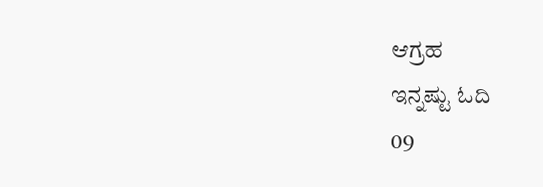ಆಗ್ರಹ
ಇನ್ನಷ್ಟು ಓದಿ
09